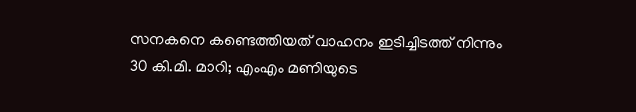സനകനെ കണ്ടെത്തിയത് വാഹനം ഇടിച്ചിടത്ത് നിന്നും 30 കി.മി. മാറി; എംഎം മണിയുടെ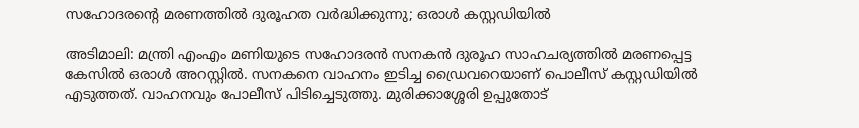സഹോദരന്റെ മരണത്തില്‍ ദുരൂഹത വര്‍ദ്ധിക്കുന്നു; ഒരാള്‍ കസ്റ്റഡിയില്‍

അടിമാലി: മന്ത്രി എംഎം മണിയുടെ സഹോദരന്‍ സനകന്‍ ദുരൂഹ സാഹചര്യത്തില്‍ മരണപ്പെട്ട കേസില്‍ ഒരാള്‍ അറസ്റ്റില്‍. സനകനെ വാഹനം ഇടിച്ച ഡ്രൈവറെയാണ് പൊലീസ് കസ്റ്റഡിയില്‍ എടുത്തത്. വാഹനവും പോലീസ് പിടിച്ചെടുത്തു. മുരിക്കാശ്ശേരി ഉപ്പുതോട്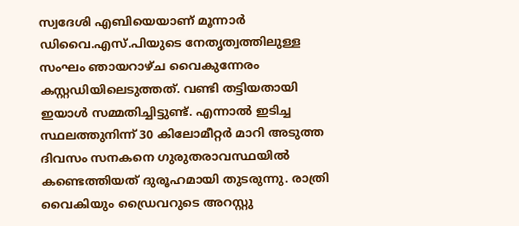സ്വദേശി എബിയെയാണ് മൂന്നാര്‍ ഡിവൈ.എസ്.പിയുടെ നേതൃത്വത്തിലുള്ള സംഘം ഞായറാഴ്ച വൈകുന്നേരം കസ്റ്റഡിയിലെടുത്തത്. വണ്ടി തട്ടിയതായി ഇയാള്‍ സമ്മതിച്ചിട്ടുണ്ട്. എന്നാല്‍ ഇടിച്ച സ്ഥലത്തുനിന്ന് 30 കിലോമീറ്റര്‍ മാറി അടുത്ത ദിവസം സനകനെ ഗുരുതരാവസ്ഥയില്‍ കണ്ടെത്തിയത് ദുരൂഹമായി തുടരുന്നു. രാത്രി വൈകിയും ഡ്രൈവറുടെ അറസ്റ്റു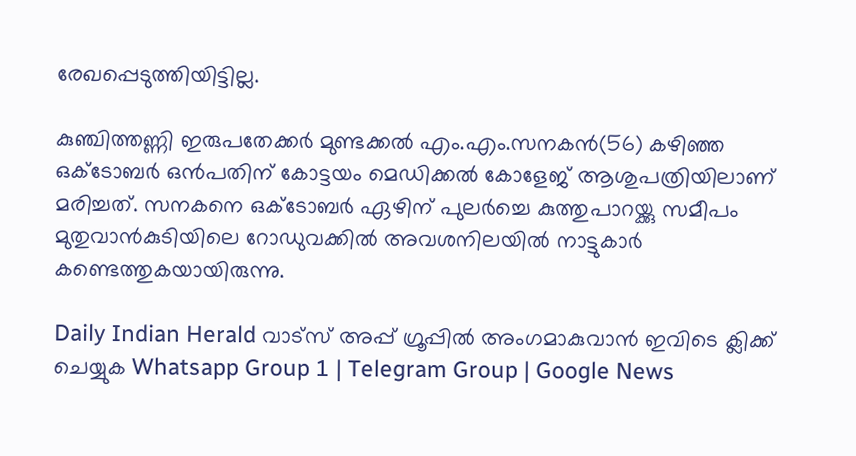രേഖപ്പെടുത്തിയിട്ടില്ല.

കുഞ്ചിത്തണ്ണി ഇരുപതേക്കര്‍ മുണ്ടക്കല്‍ എം.എം.സനകന്‍(56) കഴിഞ്ഞ ഒക്ടോബര്‍ ഒന്‍പതിന് കോട്ടയം മെഡിക്കല്‍ കോളേജ് ആശുപത്രിയിലാണ് മരിച്ചത്. സനകനെ ഒക്ടോബര്‍ ഏഴിന് പുലര്‍ച്ചെ കുത്തുപാറയ്ക്കു സമീപം മുതുവാന്‍കുടിയിലെ റോഡുവക്കില്‍ അവശനിലയില്‍ നാട്ടുകാര്‍ കണ്ടെത്തുകയായിരുന്നു.

Daily Indian Herald വാട്സ് അപ്പ് ഗ്രൂപ്പിൽ അംഗമാകുവാൻ ഇവിടെ ക്ലിക്ക് ചെയ്യുക Whatsapp Group 1 | Telegram Group | Google News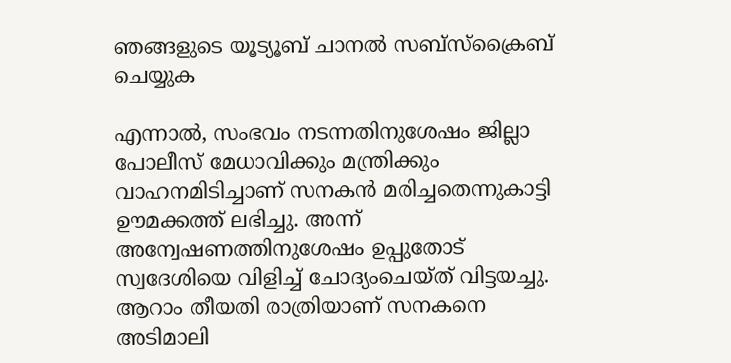ഞങ്ങളുടെ യൂട്യൂബ് ചാനൽ സബ്സ്ക്രൈബ് ചെയ്യുക

എന്നാല്‍, സംഭവം നടന്നതിനുശേഷം ജില്ലാ പോലീസ് മേധാവിക്കും മന്ത്രിക്കും വാഹനമിടിച്ചാണ് സനകന്‍ മരിച്ചതെന്നുകാട്ടി ഊമക്കത്ത് ലഭിച്ചു. അന്ന് അന്വേഷണത്തിനുശേഷം ഉപ്പുതോട് സ്വദേശിയെ വിളിച്ച് ചോദ്യംചെയ്ത് വിട്ടയച്ചു. ആറാം തീയതി രാത്രിയാണ് സനകനെ അടിമാലി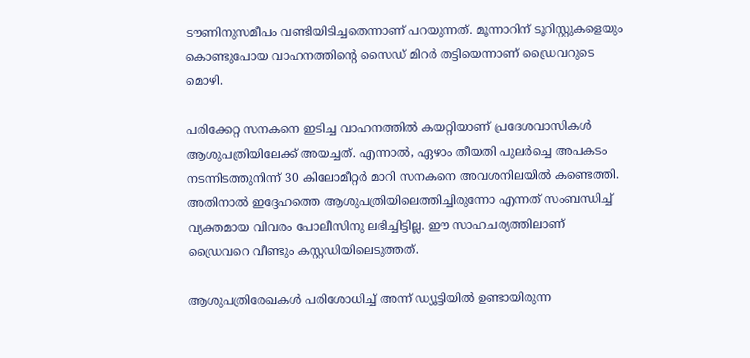ടൗണിനുസമീപം വണ്ടിയിടിച്ചതെന്നാണ് പറയുന്നത്. മൂന്നാറിന് ടൂറിസ്റ്റുകളെയും കൊണ്ടുപോയ വാഹനത്തിന്റെ സൈഡ് മിറര്‍ തട്ടിയെന്നാണ് ഡ്രൈവറുടെ മൊഴി.

പരിക്കേറ്റ സനകനെ ഇടിച്ച വാഹനത്തില്‍ കയറ്റിയാണ് പ്രദേശവാസികള്‍ ആശുപത്രിയിലേക്ക് അയച്ചത്. എന്നാല്‍, ഏഴാം തീയതി പുലര്‍ച്ചെ അപകടം നടന്നിടത്തുനിന്ന് 30 കിലോമീറ്റര്‍ മാറി സനകനെ അവശനിലയില്‍ കണ്ടെത്തി. അതിനാല്‍ ഇദ്ദേഹത്തെ ആശുപത്രിയിലെത്തിച്ചിരുന്നോ എന്നത് സംബന്ധിച്ച് വ്യക്തമായ വിവരം പോലീസിനു ലഭിച്ചിട്ടില്ല. ഈ സാഹചര്യത്തിലാണ് ഡ്രൈവറെ വീണ്ടും കസ്റ്റഡിയിലെടുത്തത്.

ആശുപത്രിരേഖകള്‍ പരിശോധിച്ച് അന്ന് ഡ്യൂട്ടിയില്‍ ഉണ്ടായിരുന്ന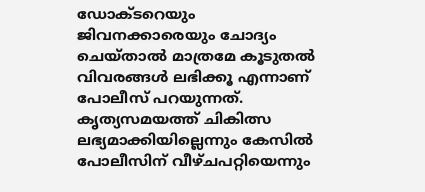ഡോക്ടറെയും ജിവനക്കാരെയും ചോദ്യം ചെയ്താല്‍ മാത്രമേ കൂടുതല്‍ വിവരങ്ങള്‍ ലഭിക്കൂ എന്നാണ് പോലീസ് പറയുന്നത്. കൃത്യസമയത്ത് ചികിത്സ ലഭ്യമാക്കിയില്ലെന്നും കേസില്‍ പോലീസിന് വീഴ്ചപറ്റിയെന്നും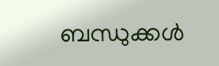ബന്ധുക്കള്‍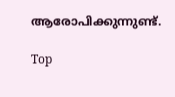ആരോപിക്കുന്നുണ്ട്.

Top